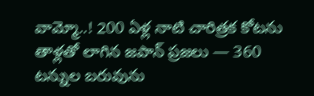వామ్మో..! 200 ఏళ్ల నాటి చారిత్రక కోటను తాళ్లతో లాగిన జపాన్ ప్రజలు — 360 టన్నుల బరువును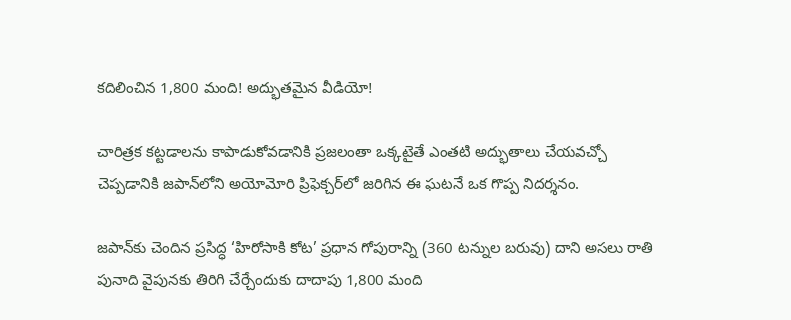కదిలించిన 1,800 మంది! అద్భుతమైన వీడియో!

చారిత్రక కట్టడాలను కాపాడుకోవడానికి ప్రజలంతా ఒక్కటైతే ఎంతటి అద్భుతాలు చేయవచ్చో చెప్పడానికి జపాన్‌లోని అయోమోరి ప్రిఫెక్చర్‌లో జరిగిన ఈ ఘటనే ఒక గొప్ప నిదర్శనం.

జపాన్‌కు చెందిన ప్రసిద్ధ ‘హిరోసాకి కోట’ ప్రధాన గోపురాన్ని (360 టన్నుల బరువు) దాని అసలు రాతి పునాది వైపునకు తిరిగి చేర్చేందుకు దాదాపు 1,800 మంది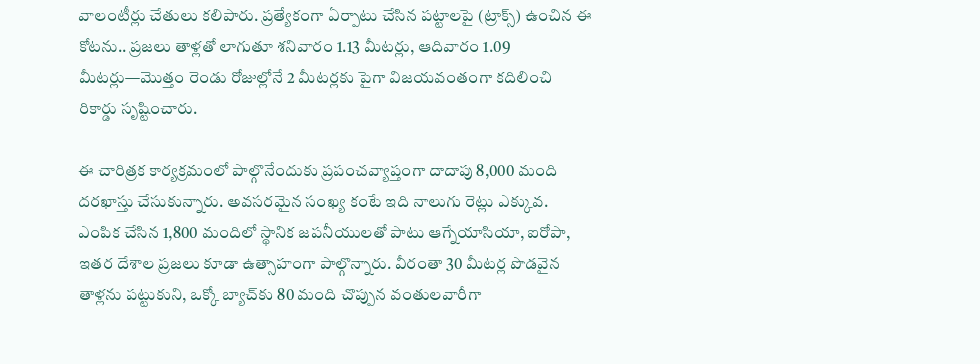వాలంటీర్లు చేతులు కలిపారు. ప్రత్యేకంగా ఏర్పాటు చేసిన పట్టాలపై (ట్రాక్స్) ఉంచిన ఈ కోటను.. ప్రజలు తాళ్లతో లాగుతూ శనివారం 1.13 మీటర్లు, ఆదివారం 1.09 మీటర్లు—మొత్తం రెండు రోజుల్లోనే 2 మీటర్లకు పైగా విజయవంతంగా కదిలించి రికార్డు సృష్టించారు.

ఈ చారిత్రక కార్యక్రమంలో పాల్గొనేందుకు ప్రపంచవ్యాప్తంగా దాదాపు 8,000 మంది దరఖాస్తు చేసుకున్నారు. అవసరమైన సంఖ్య కంటే ఇది నాలుగు రెట్లు ఎక్కువ. ఎంపిక చేసిన 1,800 మందిలో స్థానిక జపనీయులతో పాటు ఆగ్నేయాసియా, ఐరోపా, ఇతర దేశాల ప్రజలు కూడా ఉత్సాహంగా పాల్గొన్నారు. వీరంతా 30 మీటర్ల పొడవైన తాళ్లను పట్టుకుని, ఒక్కో బ్యాచ్‌కు 80 మంది చొప్పున వంతులవారీగా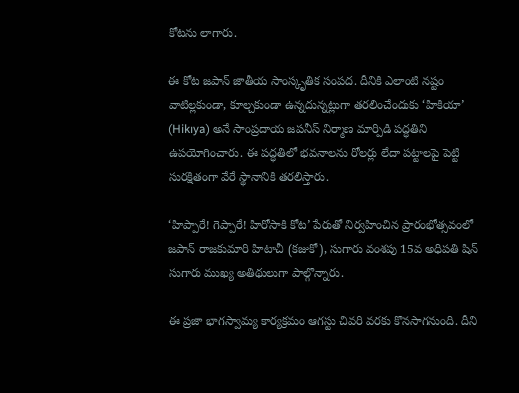కోటను లాగారు.

ఈ కోట జపాన్ జాతీయ సాంస్కృతిక సంపద. దీనికి ఎలాంటి నష్టం వాటిల్లకుండా, కూల్చకుండా ఉన్నదున్నట్లుగా తరలించేందుకు ‘హికియా’ (Hikıya) అనే సాంప్రదాయ జపనీస్ నిర్మాణ మార్పిడి పద్ధతిని ఉపయోగించారు. ఈ పద్ధతిలో భవనాలను రోలర్లు లేదా పట్టాలపై పెట్టి సురక్షితంగా వేరే స్థానానికి తరలిస్తారు.

‘హిప్పారే! గెప్పారే! హిరోసాకి కోట’ పేరుతో నిర్వహించిన ప్రారంభోత్సవంలో జపాన్ రాజకుమారి హిటాచీ (కజుకో), సుగారు వంశపు 15వ అధిపతి షిన్ సుగారు ముఖ్య అతిథులుగా పాల్గొన్నారు.

ఈ ప్రజా భాగస్వామ్య కార్యక్రమం ఆగస్టు చివరి వరకు కొనసాగనుంది. దీని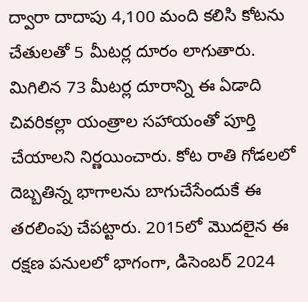ద్వారా దాదాపు 4,100 మంది కలిసి కోటను చేతులతో 5 మీటర్ల దూరం లాగుతారు. మిగిలిన 73 మీటర్ల దూరాన్ని ఈ ఏడాది చివరికల్లా యంత్రాల సహాయంతో పూర్తి చేయాలని నిర్ణయించారు. కోట రాతి గోడలలో దెబ్బతిన్న భాగాలను బాగుచేసేందుకే ఈ తరలింపు చేపట్టారు. 2015లో మొదలైన ఈ రక్షణ పనులలో భాగంగా, డిసెంబర్ 2024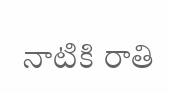నాటికి రాతి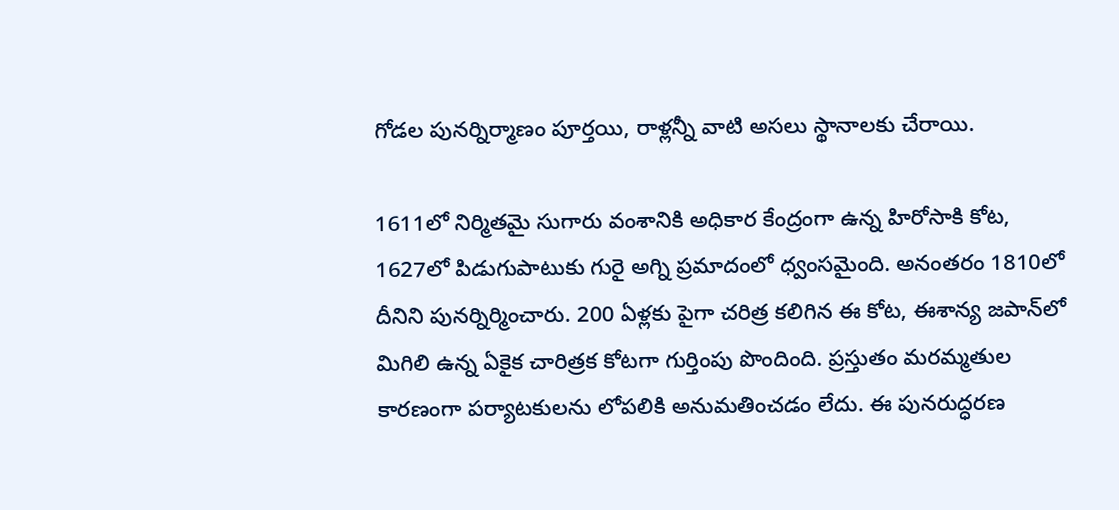గోడల పునర్నిర్మాణం పూర్తయి, రాళ్లన్నీ వాటి అసలు స్థానాలకు చేరాయి.

1611లో నిర్మితమై సుగారు వంశానికి అధికార కేంద్రంగా ఉన్న హిరోసాకి కోట, 1627లో పిడుగుపాటుకు గురై అగ్ని ప్రమాదంలో ధ్వంసమైంది. అనంతరం 1810లో దీనిని పునర్నిర్మించారు. 200 ఏళ్లకు పైగా చరిత్ర కలిగిన ఈ కోట, ఈశాన్య జపాన్‌లో మిగిలి ఉన్న ఏకైక చారిత్రక కోటగా గుర్తింపు పొందింది. ప్రస్తుతం మరమ్మతుల కారణంగా పర్యాటకులను లోపలికి అనుమతించడం లేదు. ఈ పునరుద్ధరణ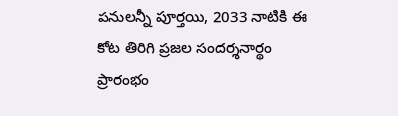పనులన్నీ పూర్తయి, 2033 నాటికి ఈ కోట తిరిగి ప్రజల సందర్శనార్థం ప్రారంభం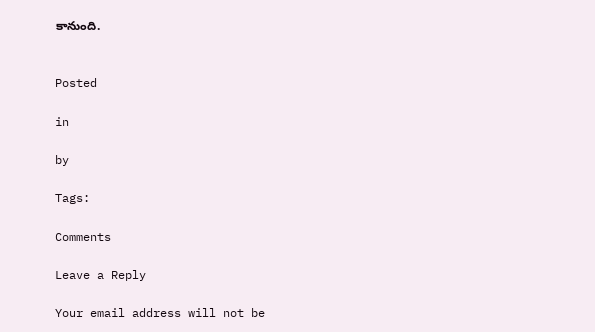కానుంది.


Posted

in

by

Tags:

Comments

Leave a Reply

Your email address will not be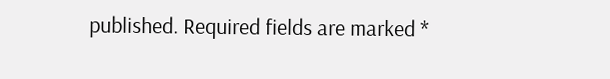published. Required fields are marked *